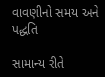વાવણીનો સમય અને પદ્ધતિ

સામાન્‍ય રીતે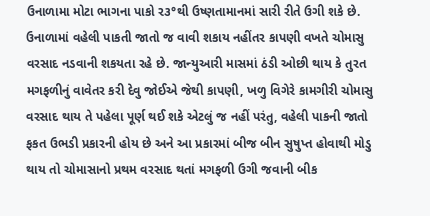ઉનાળામા મોટા ભાગના પાકો ર૩°થી ઉષ્‍ણતામાનમાં સારી રીતે ઉગી શકે છે. ઉનાળામાં વહેલી પાકતી જાતો જ વાવી શકાય નહીંતર કાપણી વખતે ચોમાસુ વરસાદ નડવાની શકયતા રહે છે. જાન્‍યુઆરી માસમાં ઠંડી ઓછી થાય કે તુરત મગફળીનું વાવેતર કરી દેવુ જોઈએ જેથી કાપણી, ખળુ વિગેરે કામગીરી ચોમાસુ વરસાદ થાય તે પહેલા પૂર્ણ થઈ શકે એટલું જ નહીં પરંતુ, વહેલી પાકની જાતો ફકત ઉભડી પ્રકારની હોય છે અને આ પ્રકારમાં બીજ બીન સુષુપ્‍ત હોવાથી મોડુ થાય તો ચોમાસાનો પ્રથમ વરસાદ થતાં મગફળી ઉગી જવાની બીક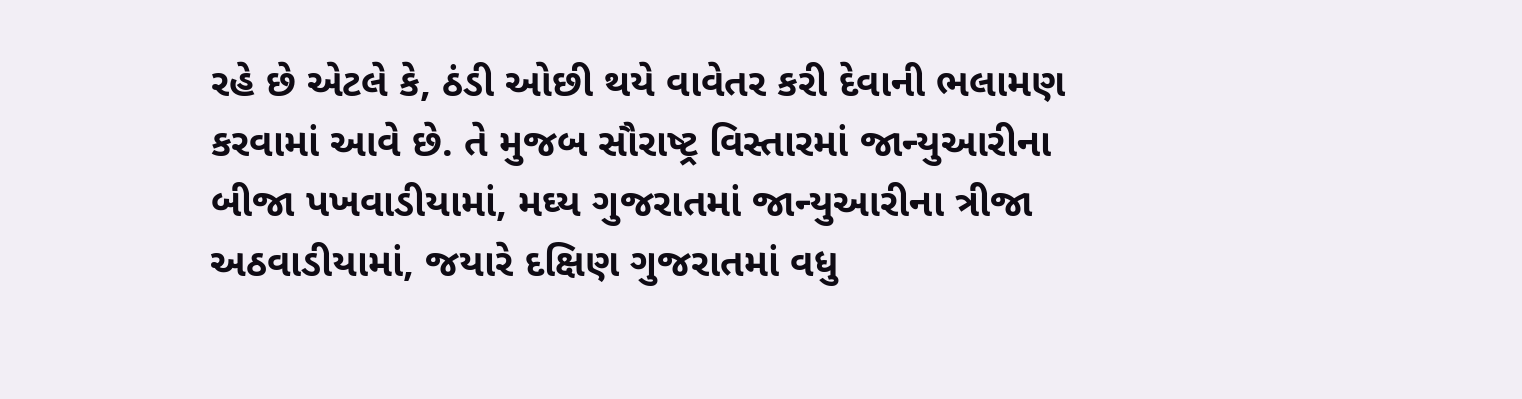રહે છે એટલે કે, ઠંડી ઓછી થયે વાવેતર કરી દેવાની ભલામણ કરવામાં આવે છે. તે મુજબ સૌરાષ્‍ટ્ર વિસ્‍તારમાં જાન્‍યુઆરીના બીજા પખવાડીયામાં, મઘ્‍ય ગુજરાતમાં જાન્‍યુઆરીના ત્રીજા અઠવાડીયામાં, જયારે દક્ષિણ ગુજરાતમાં વધુ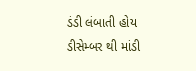ડંડી લંબાતી હોય ડીસેમ્‍બર થી માંડી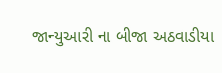જાન્‍યુઆરી ના બીજા અઠવાડીયા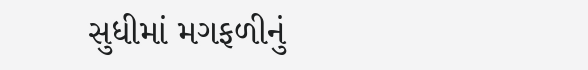સુધીમાં મગફળીનું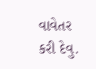વાવેતર કરી દેવુ.